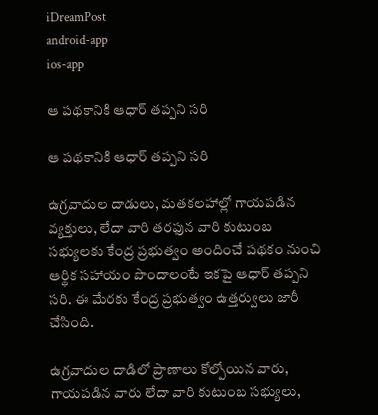iDreamPost
android-app
ios-app

ఆ పథకానికి ఆధార్‌ తప్పని సరి

ఆ పథకానికి ఆధార్‌ తప్పని సరి

ఉగ్రవాదుల దాడులు, మతకలహాల్లో గాయపడిన వ్యక్తులు, లేదా వారి తరఫున వారి కుటుంబ సభ్యులకు కేంద్ర ప్రభుత్వం అందించే పథకం నుంచి ఆర్థిక సహాయం పొందాలంటే ఇకపై ఆధార్‌ తప్పని సరి. ఈ మేరకు కేంద్ర ప్రభుత్వం ఉత్తర్వులు జారీ చేసింది.

ఉగ్రవాదుల దాడిలో ప్రాణాలు కోల్పోయిన వారు, గాయపడిన వారు లేదా వారి కుటుంబ సభ్యులు,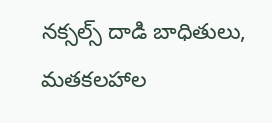నక్సల్స్‌ దాడి బాధితులు, మతకలహాల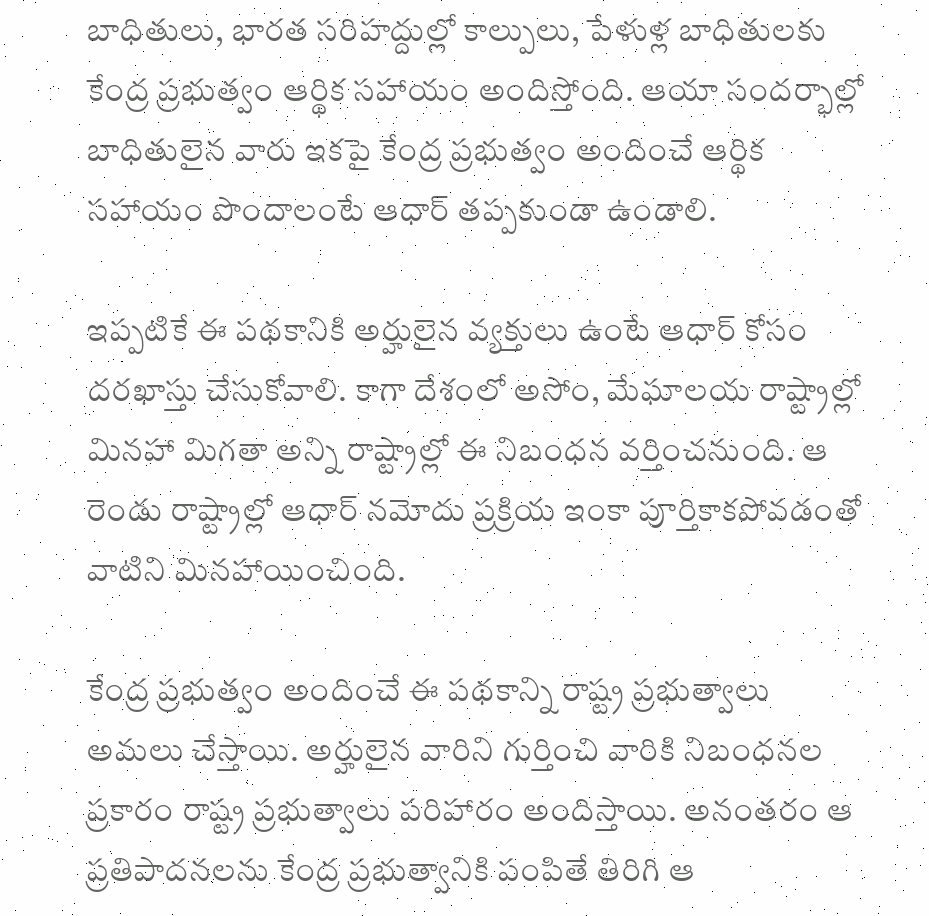బాధితులు, భారత సరిహద్దుల్లో కాల్పులు, పేళుళ్ల బాధితులకు కేంద్ర ప్రభుత్వం ఆర్థిక సహాయం అందిస్తోంది. ఆయా సందర్భాల్లో బాధితులైన వారు ఇకపై కేంద్ర ప్రభుత్వం అందించే ఆర్థిక సహాయం పొందాలంటే ఆధార్‌ తప్పకుండా ఉండాలి.

ఇప్పటికే ఈ పథకానికి అర్హులైన వ్యక్తులు ఉంటే ఆధార్‌ కోసం దరఖాస్తు చేసుకోవాలి. కాగా దేశంలో అసోం, మేఘాలయ రాష్ట్రాల్లో మినహా మిగతా అన్ని రాష్ట్రాల్లో ఈ నిబంధన వర్తించనుంది. ఆ రెండు రాష్ట్రాల్లో ఆధార్‌ నమోదు ప్రక్రియ ఇంకా పూర్తికాకపోవడంతో వాటిని మినహాయించింది.

కేంద్ర ప్రభుత్వం అందించే ఈ పథకాన్ని రాష్ట్ర ప్రభుత్వాలు అమలు చేస్తాయి. అర్హులైన వారిని గుర్తించి వారికి నిబంధనల ప్రకారం రాష్ట్ర ప్రభుత్వాలు పరిహారం అందిస్తాయి. అనంతరం ఆ ప్రతిపాదనలను కేంద్ర ప్రభుత్వానికి పంపితే తిరిగి ఆ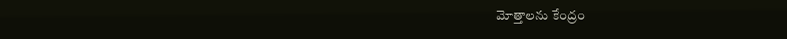మోత్తాలను కేంద్రం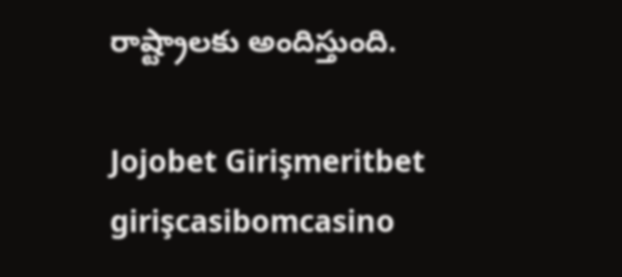రాష్ట్రాలకు అందిస్తుంది.

Jojobet Girişmeritbet girişcasibomcasino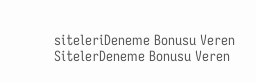siteleriDeneme Bonusu Veren SitelerDeneme Bonusu Veren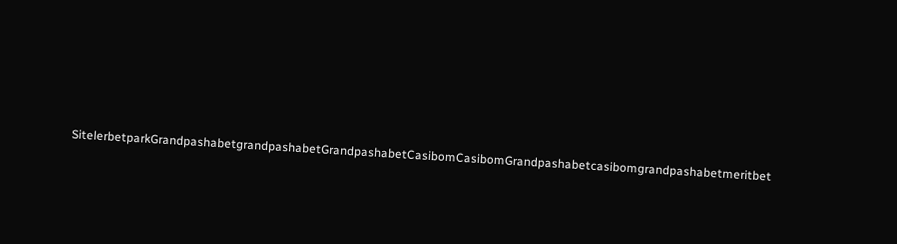SitelerbetparkGrandpashabetgrandpashabetGrandpashabetCasibomCasibomGrandpashabetcasibomgrandpashabetmeritbet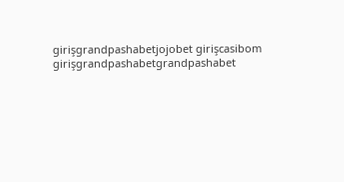girişgrandpashabetjojobet girişcasibom girişgrandpashabetgrandpashabet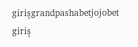girişgrandpashabetjojobet giriş